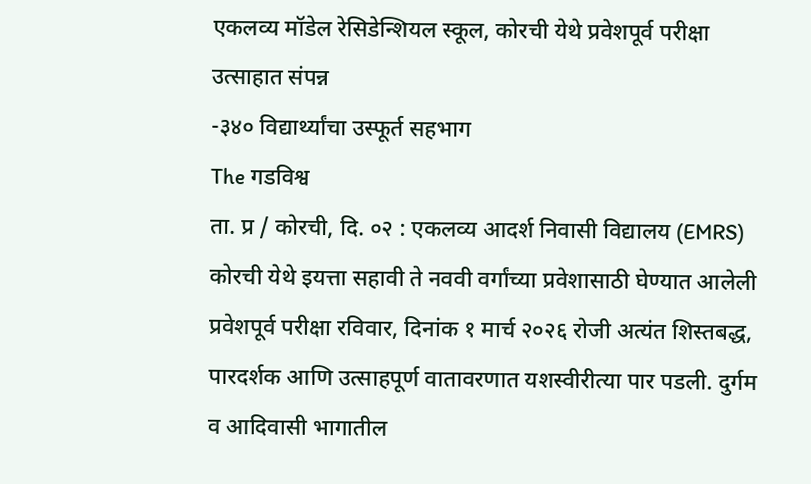एकलव्य मॉडेल रेसिडेन्शियल स्कूल, कोरची येथे प्रवेशपूर्व परीक्षा उत्साहात संपन्न
-३४० विद्यार्थ्यांचा उस्फूर्त सहभाग
The गडविश्व
ता. प्र / कोरची, दि. ०२ : एकलव्य आदर्श निवासी विद्यालय (EMRS) कोरची येथे इयत्ता सहावी ते नववी वर्गांच्या प्रवेशासाठी घेण्यात आलेली प्रवेशपूर्व परीक्षा रविवार, दिनांक १ मार्च २०२६ रोजी अत्यंत शिस्तबद्ध, पारदर्शक आणि उत्साहपूर्ण वातावरणात यशस्वीरीत्या पार पडली. दुर्गम व आदिवासी भागातील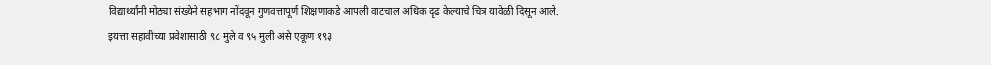विद्यार्थ्यांनी मोठ्या संख्येने सहभाग नोंदवून गुणवत्तापूर्ण शिक्षणाकडे आपली वाटचाल अधिक दृढ केल्याचे चित्र यावेळी दिसून आले.
इयत्ता सहावीच्या प्रवेशासाठी ९८ मुले व ९५ मुली असे एकूण १९३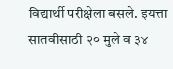विद्यार्थी परीक्षेला बसले. इयत्ता सातवीसाठी २० मुले व ३४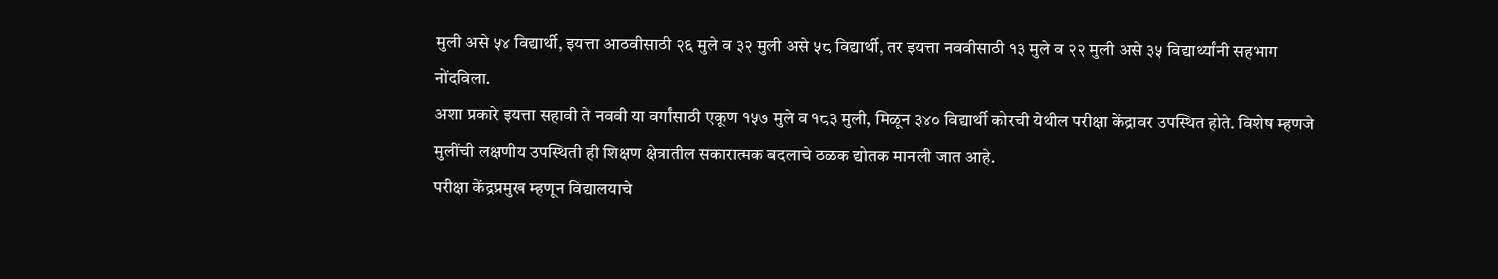मुली असे ५४ विद्यार्थी, इयत्ता आठवीसाठी २६ मुले व ३२ मुली असे ५८ विद्यार्थी, तर इयत्ता नववीसाठी १३ मुले व २२ मुली असे ३५ विद्यार्थ्यांनी सहभाग नोंदविला.
अशा प्रकारे इयत्ता सहावी ते नववी या वर्गांसाठी एकूण १५७ मुले व १८३ मुली, मिळून ३४० विद्यार्थी कोरची येथील परीक्षा केंद्रावर उपस्थित होते. विशेष म्हणजे मुलींची लक्षणीय उपस्थिती ही शिक्षण क्षेत्रातील सकारात्मक बदलाचे ठळक द्योतक मानली जात आहे.
परीक्षा केंद्रप्रमुख म्हणून विद्यालयाचे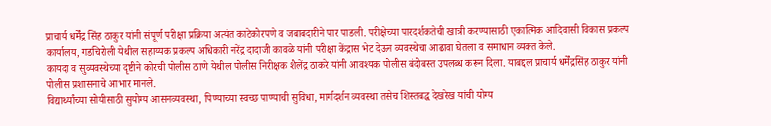प्राचार्य धर्मेंद्र सिंह ठाकुर यांनी संपूर्ण परीक्षा प्रक्रिया अत्यंत काटेकोरपणे व जबाबदारीने पार पाडली. परीक्षेच्या पारदर्शकतेची खात्री करण्यासाठी एकात्मिक आदिवासी विकास प्रकल्प कार्यालय, गडचिरोली येथील सहाय्यक प्रकल्प अधिकारी नरेंद्र दादाजी कावळे यांनी परीक्षा केंद्रास भेट देऊन व्यवस्थेचा आढावा घेतला व समाधान व्यक्त केले.
कायदा व सुव्यवस्थेच्या दृष्टीने कोरची पोलीस ठाणे येथील पोलीस निरीक्षक शैलेंद्र ठाकरे यांनी आवश्यक पोलीस बंदोबस्त उपलब्ध करून दिला. याबद्दल प्राचार्य धर्मेंद्रसिंह ठाकुर यांनी पोलीस प्रशासनाचे आभार मानले.
विद्यार्थ्यांच्या सोयीसाठी सुयोग्य आसनव्यवस्था, पिण्याच्या स्वच्छ पाण्याची सुविधा, मार्गदर्शन व्यवस्था तसेच शिस्तबद्ध देखरेख यांची योग्य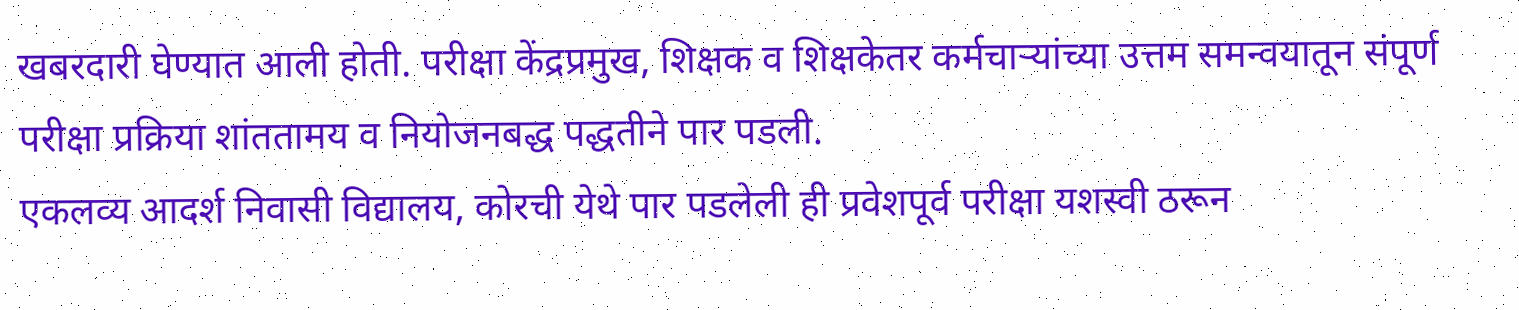खबरदारी घेण्यात आली होती. परीक्षा केंद्रप्रमुख, शिक्षक व शिक्षकेतर कर्मचाऱ्यांच्या उत्तम समन्वयातून संपूर्ण परीक्षा प्रक्रिया शांततामय व नियोजनबद्ध पद्धतीने पार पडली.
एकलव्य आदर्श निवासी विद्यालय, कोरची येथे पार पडलेली ही प्रवेशपूर्व परीक्षा यशस्वी ठरून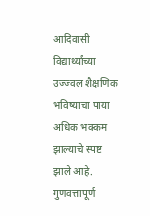आदिवासी विद्यार्थ्यांच्या उज्ज्वल शैक्षणिक भविष्याचा पाया अधिक भक्कम झाल्याचे स्पष्ट झाले आहे. गुणवत्तापूर्ण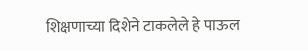शिक्षणाच्या दिशेने टाकलेले हे पाऊल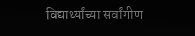विद्यार्थ्यांच्या सर्वांगीण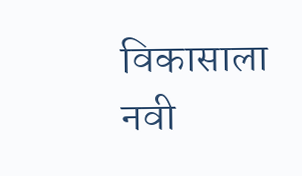विकासाला नवी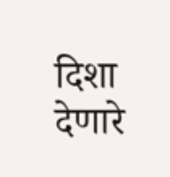दिशा देणारे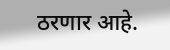ठरणार आहे.